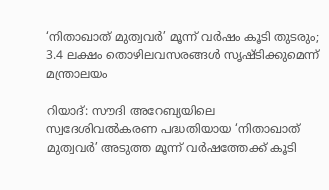‘നിതാഖാത് മുത്വവർ’ മൂന്ന് വർഷം കൂടി തുടരും; 3.4 ലക്ഷം തൊഴിലവസരങ്ങൾ സൃഷ്ടിക്കുമെന്ന് മന്ത്രാലയം

റിയാദ്: സൗദി അറേബ്യയിലെ സ്വദേശിവൽകരണ പദ്ധതിയായ ‘നിതാഖാത് മുത്വവർ’ അടുത്ത മൂന്ന് വർഷത്തേക്ക് കൂടി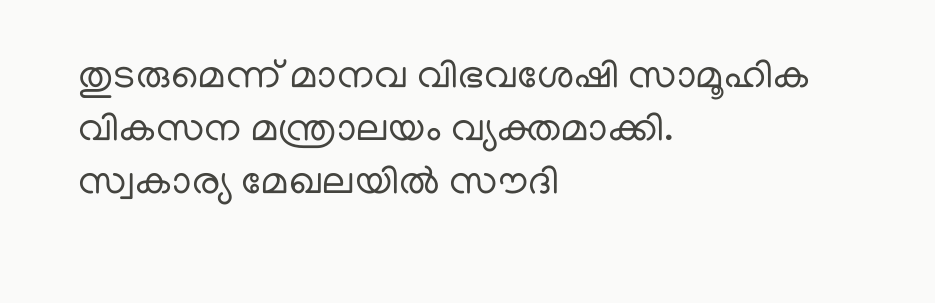തുടരുമെന്ന് മാനവ വിഭവശേഷി സാമൂഹിക വികസന മന്ത്രാലയം വ്യക്തമാക്കി. സ്വകാര്യ മേഖലയിൽ സൗദി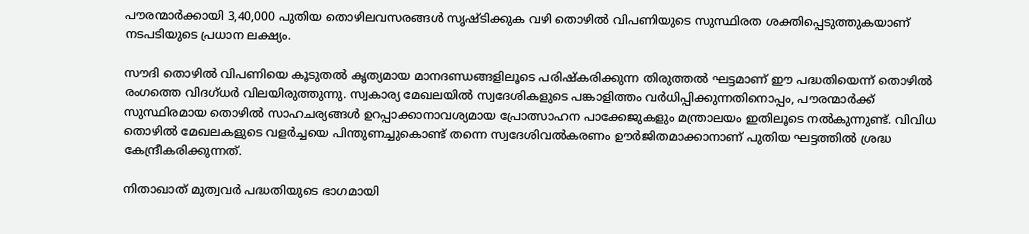പൗരന്മാർക്കായി 3,40,000 പുതിയ തൊഴിലവസരങ്ങൾ സൃഷ്ടിക്കുക വഴി തൊഴിൽ വിപണിയുടെ സുസ്ഥിരത ശക്തിപ്പെടുത്തുകയാണ് നടപടിയുടെ പ്രധാന ലക്ഷ്യം.

സൗദി തൊഴിൽ വിപണിയെ കൂടുതൽ കൃത്യമായ മാനദണ്ഡങ്ങളിലൂടെ പരിഷ്കരിക്കുന്ന തിരുത്തൽ ഘട്ടമാണ് ഈ പദ്ധതിയെന്ന് തൊഴിൽ രംഗത്തെ വിദഗ്ധർ വിലയിരുത്തുന്നു. സ്വകാര്യ മേഖലയിൽ സ്വദേശികളുടെ പങ്കാളിത്തം വർധിപ്പിക്കുന്നതിനൊപ്പം, പൗരന്മാർക്ക് സുസ്ഥിരമായ തൊഴിൽ സാഹചര്യങ്ങൾ ഉറപ്പാക്കാനാവശ്യമായ പ്രോത്സാഹന പാക്കേജുകളും മന്ത്രാലയം ഇതിലൂടെ നൽകുന്നുണ്ട്. വിവിധ തൊഴിൽ മേഖലകളുടെ വളർച്ചയെ പിന്തുണച്ചുകൊണ്ട് തന്നെ സ്വദേശിവൽകരണം ഊർജിതമാക്കാനാണ് പുതിയ ഘട്ടത്തിൽ ശ്രദ്ധ കേന്ദ്രീകരിക്കുന്നത്.

നിതാഖാത് മുത്വവർ പദ്ധതിയുടെ ഭാഗമായി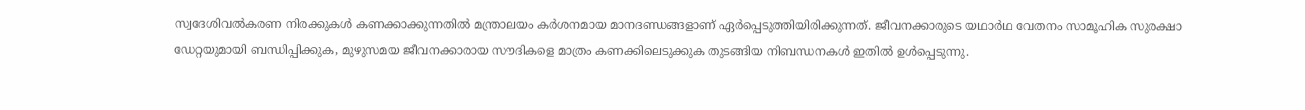സ്വദേശിവൽകരണ നിരക്കുകൾ കണക്കാക്കുന്നതിൽ മന്ത്രാലയം കർശനമായ മാനദണ്ഡങ്ങളാണ് ഏർപ്പെടുത്തിയിരിക്കുന്നത്. ജീവനക്കാരുടെ യഥാർഥ വേതനം സാമൂഹിക സുരക്ഷാ ഡേറ്റയുമായി ബന്ധിപ്പിക്കുക, മുഴുസമയ ജീവനക്കാരായ സൗദികളെ മാത്രം കണക്കിലെടുക്കുക തുടങ്ങിയ നിബന്ധനകൾ ഇതിൽ ഉൾപ്പെടുന്നു.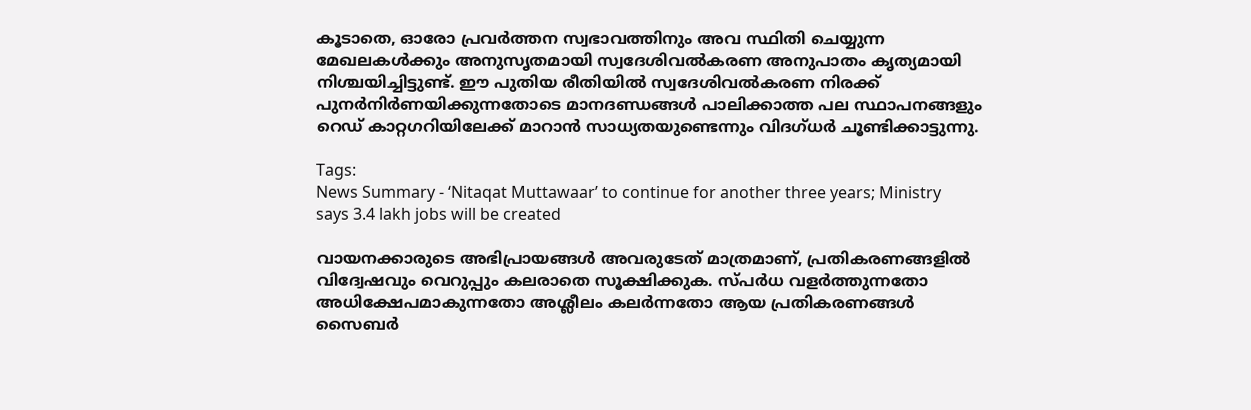കൂടാതെ, ഓരോ പ്രവർത്തന സ്വഭാവത്തിനും അവ സ്ഥിതി ചെയ്യുന്ന മേഖലകൾക്കും അനുസൃതമായി സ്വദേശിവൽകരണ അനുപാതം കൃത്യമായി നിശ്ചയിച്ചിട്ടുണ്ട്. ഈ പുതിയ രീതിയിൽ സ്വദേശിവൽകരണ നിരക്ക് പുനർനിർണയിക്കുന്നതോടെ മാനദണ്ഡങ്ങൾ പാലിക്കാത്ത പല സ്ഥാപനങ്ങളും റെഡ് കാറ്റഗറിയിലേക്ക് മാറാൻ സാധ്യതയുണ്ടെന്നും വിദഗ്ധർ ചൂണ്ടിക്കാട്ടുന്നു.

Tags:
News Summary - ‘Nitaqat Muttawaar’ to continue for another three years; Ministry says 3.4 lakh jobs will be created

വായനക്കാരുടെ അഭിപ്രായങ്ങള്‍ അവരുടേത് മാത്രമാണ്, പ്രതികരണങ്ങളിൽ വിദ്വേഷവും വെറുപ്പും കലരാതെ സൂക്ഷിക്കുക. സ്പർധ വളർത്തുന്നതോ അധിക്ഷേപമാകുന്നതോ അശ്ലീലം കലർന്നതോ ആയ പ്രതികരണങ്ങൾ സൈബർ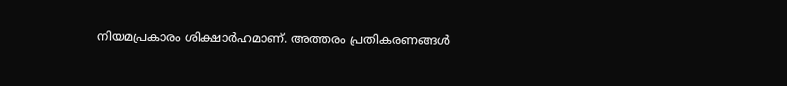നിയമപ്രകാരം ശിക്ഷാർഹമാണ്. അത്തരം പ്രതികരണങ്ങൾ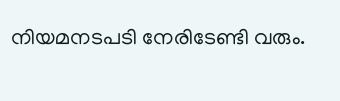നിയമനടപടി നേരിടേണ്ടി വരും.